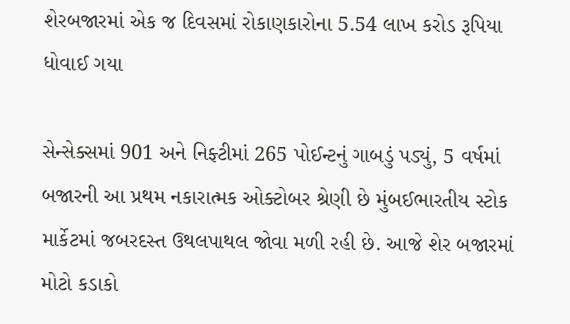શેરબજારમાં એક જ દિવસમાં રોકાણકારોના 5.54 લાખ કરોડ રૂપિયા ધોવાઈ ગયા

સેન્સેક્સમાં 901 અને નિફ્ટીમાં 265 પોઈન્ટનું ગાબડું પડ્યું, 5 વર્ષમાં બજારની આ પ્રથમ નકારાત્મક ઓક્ટોબર શ્રેણી છે મુંબઈભારતીય સ્ટોક માર્કેટમાં જબરદસ્ત ઉથલપાથલ જોવા મળી રહી છે. આજે શેર બજારમાં મોટો કડાકો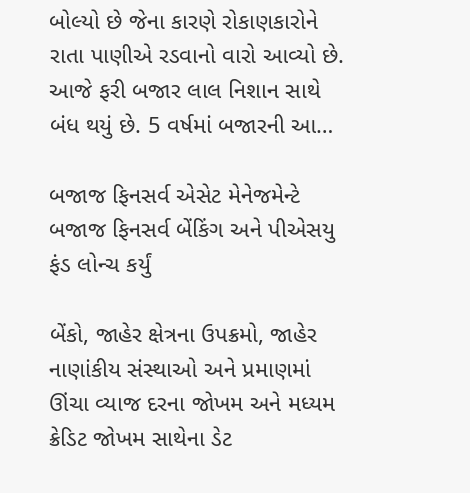બોલ્યો છે જેના કારણે રોકાણકારોને રાતા પાણીએ રડવાનો વારો આવ્યો છે. આજે ફરી બજાર લાલ નિશાન સાથે બંધ થયું છે. 5 વર્ષમાં બજારની આ…

બજાજ ફિનસર્વ એસેટ મેનેજમેન્ટે બજાજ ફિનસર્વ બેંકિંગ અને પીએસયુ ફંડ લોન્ચ કર્યું

બેંકો, જાહેર ક્ષેત્રના ઉપક્રમો, જાહેર નાણાંકીય સંસ્થાઓ અને પ્રમાણમાં ઊંચા વ્યાજ દરના જોખમ અને મધ્યમ ક્રેડિટ જોખમ સાથેના ડેટ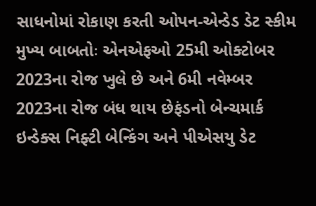સાધનોમાં રોકાણ કરતી ઓપન-એન્ડેડ ડેટ સ્કીમ મુખ્ય બાબતોઃ એનએફઓ 25મી ઓક્ટોબર 2023ના રોજ ખુલે છે અને 6મી નવેમ્બર 2023ના રોજ બંધ થાય છેફંડનો બેન્ચમાર્ક ઇન્ડેક્સ નિફ્ટી બેન્કિંગ અને પીએસયુ ડેટ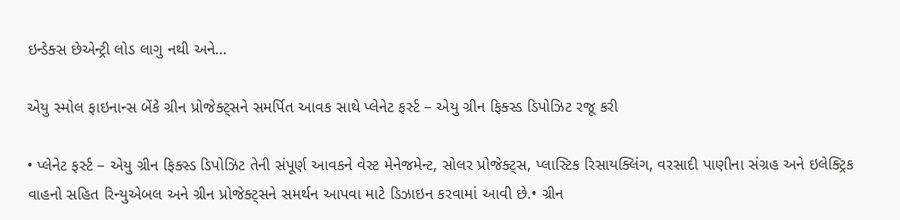ઇન્ડેક્સ છેએન્ટ્રી લોડ લાગુ નથી અને…

એયુ સ્મોલ ફાઇનાન્સ બેંકે ગ્રીન પ્રોજેક્ટ્સને સમર્પિત આવક સાથે પ્લેનેટ ફર્સ્ટ – એયુ ગ્રીન ફિક્સ્ડ ડિપોઝિટ રજૂ કરી

• પ્લેનેટ ફર્સ્ટ – એયુ ગ્રીન ફિક્સ્ડ ડિપોઝિટ તેની સંપૂર્ણ આવકને વેસ્ટ મેનેજમેન્ટ, સોલર પ્રોજેક્ટ્સ, પ્લાસ્ટિક રિસાયક્લિંગ, વરસાદી પાણીના સંગ્રહ અને ઇલેક્ટ્રિક વાહનો સહિત રિન્યુએબલ અને ગ્રીન પ્રોજેક્ટ્સને સમર્થન આપવા માટે ડિઝાઇન કરવામાં આવી છે.• ગ્રીન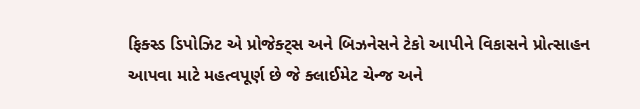ફિક્સ્ડ ડિપોઝિટ એ પ્રોજેક્ટ્સ અને બિઝનેસને ટેકો આપીને વિકાસને પ્રોત્સાહન આપવા માટે મહત્વપૂર્ણ છે જે ક્લાઈમેટ ચેન્જ અને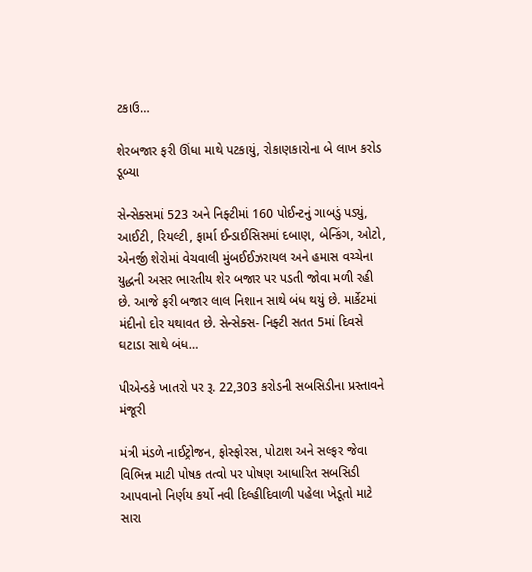ટકાઉ…

શેરબજાર ફરી ઊંધા માથે પટકાયું, રોકાણકારોના બે લાખ કરોડ ડૂબ્યા

સેન્સેક્સમાં 523 અને નિફ્ટીમાં 160 પોઈન્ટનું ગાબડું પડ્યું, આઈટી, રિયલ્ટી, ફાર્મા ઈન્ડાઈસિસમાં દબાણ, બેન્કિંગ, ઓટો, એનર્જી શેરોમાં વેચવાલી મુંબઈઈઝરાયલ અને હમાસ વચ્ચેના યુદ્ધની અસર ભારતીય શેર બજાર પર પડતી જોવા મળી રહી છે. આજે ફરી બજાર લાલ નિશાન સાથે બંધ થયું છે. માર્કેટમાં મંદીનો દોર યથાવત છે. સેન્સેક્સ- નિફ્ટી સતત 5માં દિવસે ઘટાડા સાથે બંધ…

પીએન્ડકે ખાતરો પર રૂ. 22,303 કરોડની સબસિડીના પ્રસ્તાવને મંજૂરી

મંત્રી મંડળે નાઈટ્રોજન, ફોસ્ફોરસ, પોટાશ અને સલ્ફર જેવા વિભિન્ન માટી પોષક તત્વો પર પોષણ આધારિત સબસિડી આપવાનો નિર્ણય કર્યો નવી દિલ્હીદિવાળી પહેલા ખેડૂતો માટે સારા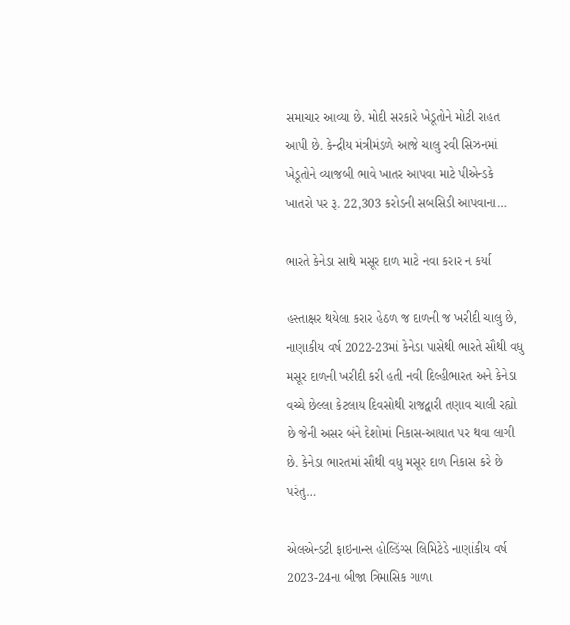સમાચાર આવ્યા છે. મોદી સરકારે ખેડૂતોને મોટી રાહત આપી છે. કેન્દ્રીય મંત્રીમંડળે આજે ચાલુ રવી સિઝનમાં ખેડૂતોને વ્યાજબી ભાવે ખાતર આપવા માટે પીએન્ડકે ખાતરો પર રૂ. 22,303 કરોડની સબસિડી આપવાના…

ભારતે કેનેડા સાથે મસૂર દાળ માટે નવા કરાર ન કર્યા

હસ્તાક્ષર થયેલા કરાર હેઠળ જ દાળની જ ખરીદી ચાલુ છે, નાણાકીય વર્ષ 2022-23માં કેનેડા પાસેથી ભારતે સૌથી વધુ મસૂર દાળની ખરીદી કરી હતી નવી દિલ્હીભારત અને કેનેડા વચ્ચે છેલ્લા કેટલાય દિવસોથી રાજદ્વારી તણાવ ચાલી રહ્યો છે જેની અસર બંને દેશોમાં નિકાસ-આયાત પર થવા લાગી છે. કેનેડા ભારતમાં સૌથી વધુ મસૂર દાળ નિકાસ કરે છે પરંતુ…

એલએન્ડટી ફાઇનાન્સ હોલ્ડિંગ્સ લિમિટેડે નાણાંકીય વર્ષ 2023-24ના બીજા ત્રિમાસિક ગાળા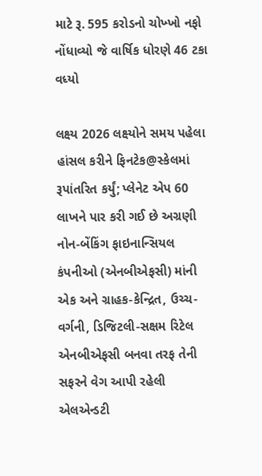માટે રૂ. 595 કરોડનો ચોખ્ખો નફો નોંધાવ્યો જે વાર્ષિક ધોરણે 46 ટકા વધ્યો

લક્ષ્ય 2026 લક્ષ્યોને સમય પહેલા હાંસલ કરીને ફિનટેક@સ્કેલમાં રૂપાંતરિત કર્યું; પ્લેનેટ એપ 60 લાખને પાર કરી ગઈ છે અગ્રણી નોન-બેંકિંગ ફાઇનાન્સિયલ કંપનીઓ (એનબીએફસી) માંની એક અને ગ્રાહક-કેન્દ્રિત, ઉચ્ચ-વર્ગની, ડિજિટલી-સક્ષમ રિટેલ એનબીએફસી બનવા તરફ તેની સફરને વેગ આપી રહેલી એલએન્ડટી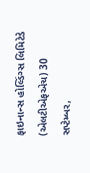ફાઇનાન્સ હોલ્ડિંગ્સ લિમિટેડે (એલટીએફએચ) 30 સપ્ટેમ્બર,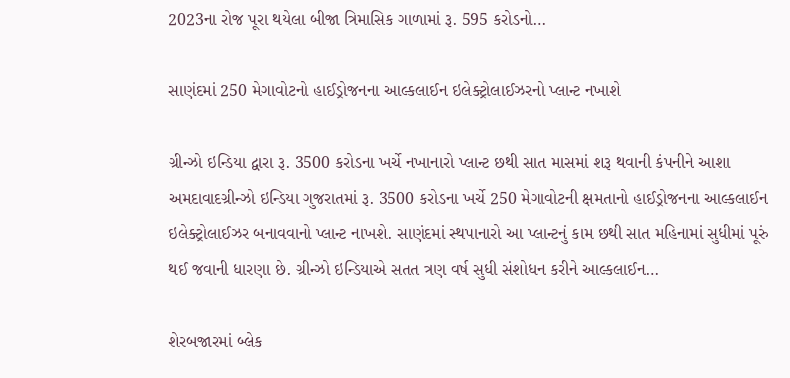2023ના રોજ પૂરા થયેલા બીજા ત્રિમાસિક ગાળામાં રૂ. 595 કરોડનો…

સાણંદમાં 250 મેગાવોટનો હાઈડ્રોજનના આલ્કલાઈન ઇલેક્ટ્રોલાઈઝરનો પ્લાન્ટ નખાશે

ગ્રીન્ઝો ઇન્ડિયા દ્વારા રૂ. 3500 કરોડના ખર્ચે નખાનારો પ્લાન્ટ છથી સાત માસમાં શરૂ થવાની કંપનીને આશા અમદાવાદગ્રીન્ઝો ઇન્ડિયા ગુજરાતમાં રૂ. 3500 કરોડના ખર્ચે 250 મેગાવોટની ક્ષમતાનો હાઈડ્રોજનના આલ્કલાઈન ઇલેક્ટ્રોલાઈઝર બનાવવાનો પ્લાન્ટ નાખશે. સાણંદમાં સ્થપાનારો આ પ્લાન્ટનું કામ છથી સાત મહિનામાં સુધીમાં પૂરું થઈ જવાની ધારણા છે. ગ્રીન્ઝો ઇન્ડિયાએ સતત ત્રણ વર્ષ સુધી સંશોધન કરીને આલ્કલાઈન…

શેરબજારમાં બ્લેક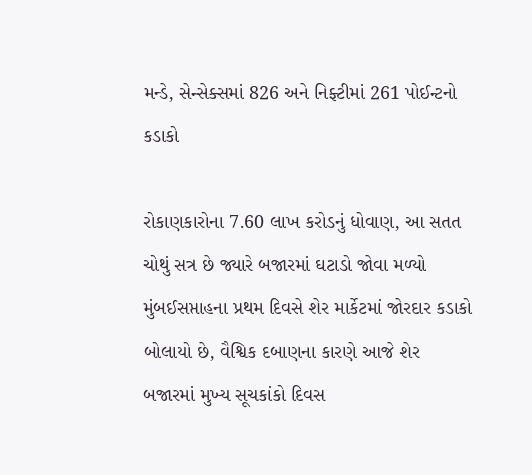મન્ડે, સેન્સેક્સમાં 826 અને નિફ્ટીમાં 261 પોઈન્ટનો કડાકો

રોકાણકારોના 7.60 લાખ કરોડનું ધોવાણ, આ સતત ચોથું સત્ર છે જ્યારે બજારમાં ઘટાડો જોવા મળ્યો મુંબઈસપ્તાહના પ્રથમ દિવસે શેર માર્કેટમાં જોરદાર કડાકો બોલાયો છે, વૈશ્વિક દબાણના કારણે આજે શેર બજારમાં મુખ્ય સૂચકાંકો દિવસ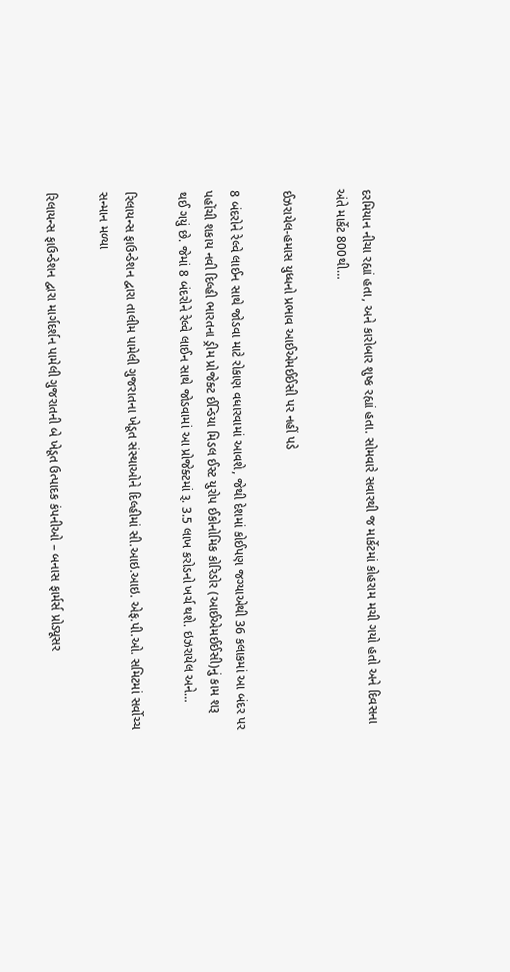દરમિયાન નીચા રહ્યાં હતા, અને કારોબાર શુષ્ક રહ્યાં હતા. સોમવારે સવારથી જ માર્કેટમાં કોહરામ મચી ગયો હતો અને દિવસના અંતે માર્કેટ 800થી…

ઈઝરાયેલ-હમાસ યુધ્ધનો પ્રભાવ આઈએમઈઈસી પર નહીં પડે

8 બંદરોને રેલ્વે લાઈન સાથે જોડવા માટે રોકાણ વધારવામાં આવશે, જેથી દેશમાં કોઈપણ જગ્યાએથી 36 કલાકમાં આ બંદર પર પહોંચી શકાય નવી દિલ્હી ભારતના ડ્રીમ પ્રોજેક્ટ ઈન્ડિયા મિડલ ઈસ્ટ યુરોપ ઈકોનોમિક કોરિડોર (આઈએમઈઈસી)નું કામ શરૂ થઈ ગયું છે. જેમાં 8 બંદરોને રેલ્વે લાઈન સાથે જોડવામાં આ પ્રોજેક્ટમાં રૂ. 3.5 લાખ કરોડનો ખર્ચ થશે. ઇઝરાયેલ અને…

રિલાયન્સ ફાઉન્ડેશન દ્વારા તાલીમ પામેલી ગુજરાતના ખેડૂત સંસ્થાઓને દિલ્હીમાં સી.આઇ.આઇ. એફ.પી.ઓ. સમિટમાં સર્વોચ્ચ સન્માન મળ્યા

રિલાયન્સ ફાઉન્ડેશન દ્વારા માર્ગદર્શન પામેલી ગુજરાતની બે ખેડૂત ઉત્પાદક કંપનીઓ – બનાસ ફાર્મર્સ પ્રોડ્યૂસર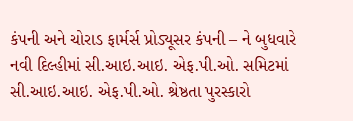કંપની અને ચોરાડ ફાર્મર્સ પ્રોડ્યૂસર કંપની – ને બુધવારે નવી દિલ્હીમાં સી.આઇ.આઇ. એફ.પી.ઓ. સમિટમાં સી.આઇ.આઇ. એફ.પી.ઓ. શ્રેષ્ઠતા પુરસ્કારો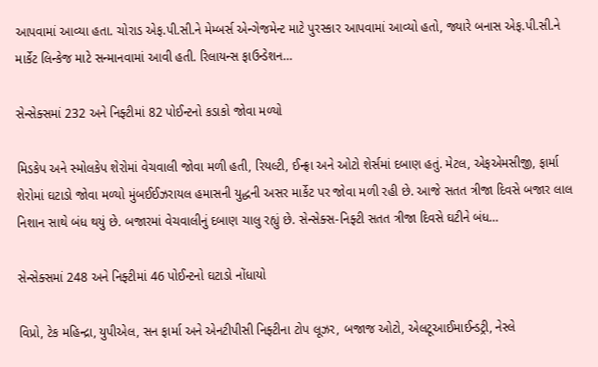આપવામાં આવ્યા હતા. ચોરાડ એફ.પી.સી.ને મેમ્બર્સ એન્ગેજમેન્ટ માટે પુરસ્કાર આપવામાં આવ્યો હતો, જ્યારે બનાસ એફ.પી.સી.ને માર્કેટ લિન્કેજ માટે સન્માનવામાં આવી હતી. રિલાયન્સ ફાઉન્ડેશન…

સેન્સેક્સમાં 232 અને નિફ્ટીમાં 82 પોઈન્ટનો કડાકો જોવા મળ્યો

મિડકેપ અને સ્મોલકેપ શેરોમાં વેચવાલી જોવા મળી હતી, રિયલ્ટી, ઈન્ફ્રા અને ઓટો શેર્સમાં દબાણ હતું. મેટલ, એફએમસીજી, ફાર્મા શેરોમાં ઘટાડો જોવા મળ્યો મુંબઈઈઝરાયલ હમાસની યુદ્ધની અસર માર્કેટ પર જોવા મળી રહી છે. આજે સતત ત્રીજા દિવસે બજાર લાલ નિશાન સાથે બંધ થયું છે. બજારમાં વેચવાલીનું દબાણ ચાલુ રહ્યું છે. સેન્સેક્સ-નિફ્ટી સતત ત્રીજા દિવસે ઘટીને બંધ…

સેન્સેક્સમાં 248 અને નિફ્ટીમાં 46 પોઈન્ટનો ઘટાડો નોંધાયો

વિપ્રો, ટેક મહિન્દ્રા, યુપીએલ, સન ફાર્મા અને એનટીપીસી નિફ્ટીના ટોપ લૂઝર, બજાજ ઓટો, એલટૂઆઈમાઈન્ડટ્રી, નેસ્લે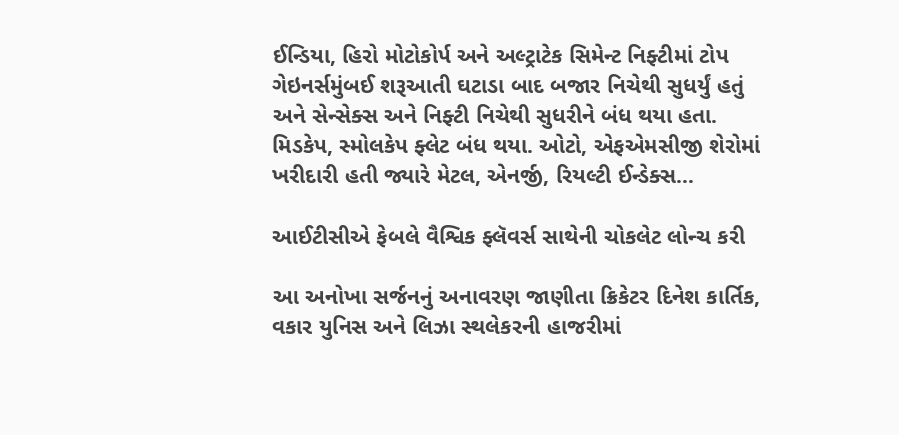ઈન્ડિયા, હિરો મોટોકોર્પ અને અલ્ટ્રાટેક સિમેન્ટ નિફ્ટીમાં ટોપ ગેઇનર્સમુંબઈ શરૂઆતી ઘટાડા બાદ બજાર નિચેથી સુધર્યું હતું અને સેન્સેક્સ અને નિફ્ટી નિચેથી સુધરીને બંધ થયા હતા. મિડકેપ, સ્મોલકેપ ફ્લેટ બંધ થયા. ઓટો, એફએમસીજી શેરોમાં ખરીદારી હતી જ્યારે મેટલ, એનર્જી, રિયલ્ટી ઈન્ડેક્સ…

આઈટીસીએ ફેબલે વૈશ્વિક ફ્લૅવર્સ સાથેની ચોકલેટ લોન્ચ કરી

આ અનોખા સર્જનનું અનાવરણ જાણીતા ક્રિકેટર દિનેશ કાર્તિક, વકાર યુનિસ અને લિઝા સ્થલેકરની હાજરીમાં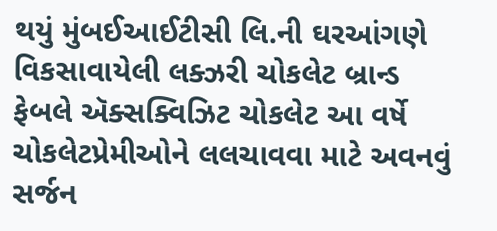થયું મુંબઈઆઈટીસી લિ.ની ઘરઆંગણે વિકસાવાયેલી લક્ઝરી ચોકલેટ બ્રાન્ડ ફેબલે ઍક્સક્વિઝિટ ચોકલેટ આ વર્ષે ચોકલેટપ્રેમીઓને લલચાવવા માટે અવનવું સર્જન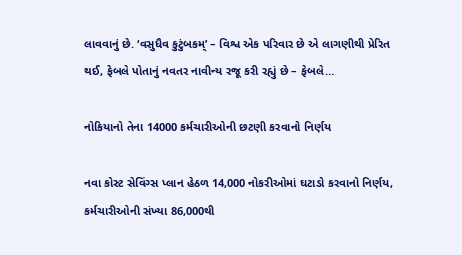લાવવાનું છે. ‘વસુધૈવ કુટુંબકમ્’ – વિશ્વ એક પરિવાર છે એ લાગણીથી પ્રેરિત થઈ, ફેબલે પોતાનું નવતર નાવીન્ય રજૂ કરી રહ્યું છે – ફેબલે…

નોકિયાનો તેના 14000 કર્મચારીઓની છટણી કરવાનો નિર્ણય

નવા કોસ્ટ સેવિંગ્સ પ્લાન હેઠળ 14,000 નોકરીઓમાં ઘટાડો કરવાનો નિર્ણય, કર્મચારીઓની સંખ્યા 86,000થી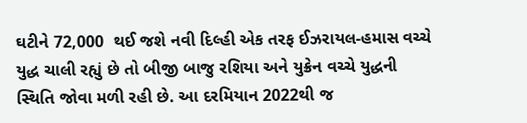ઘટીને 72,000  થઈ જશે નવી દિલ્હી એક તરફ ઈઝરાયલ-હમાસ વચ્ચે યુદ્ધ ચાલી રહ્યું છે તો બીજી બાજુ રશિયા અને યુક્રેન વચ્ચે યુદ્ધની સ્થિતિ જોવા મળી રહી છે. આ દરમિયાન 2022થી જ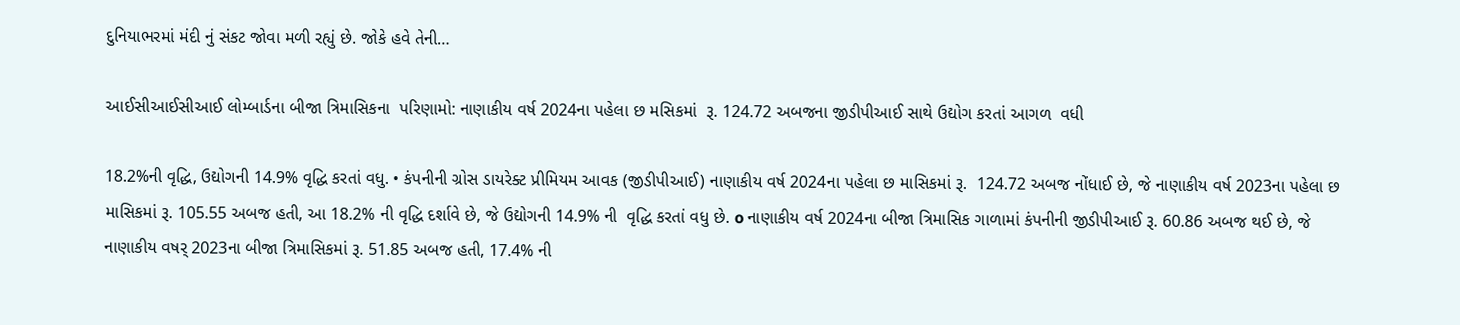દુનિયાભરમાં મંદી નું સંકટ જોવા મળી રહ્યું છે. જોકે હવે તેની…

આઈસીઆઈસીઆઈ લોમ્બાર્ડના બીજા ત્રિમાસિકના  પરિણામો: નાણાકીય વર્ષ 2024ના પહેલા છ મસિકમાં  રૂ. 124.72 અબજના જીડીપીઆઈ સાથે ઉદ્યોગ કરતાં આગળ  વધી

18.2%ની વૃદ્ધિ, ઉદ્યોગની 14.9% વૃદ્ધિ કરતાં વધુ. • કંપનીની ગ્રોસ ડાયરેક્ટ પ્રીમિયમ આવક (જીડીપીઆઈ) નાણાકીય વર્ષ 2024ના પહેલા છ માસિકમાં રૂ.  124.72 અબજ નોંધાઈ છે, જે નાણાકીય વર્ષ 2023ના પહેલા છ માસિકમાં રૂ. 105.55 અબજ હતી, આ 18.2% ની વૃદ્ધિ દર્શાવે છે, જે ઉદ્યોગની 14.9% ની  વૃદ્ધિ કરતાં વધુ છે. o નાણાકીય વર્ષ 2024ના બીજા ત્રિમાસિક ગાળામાં કંપનીની જીડીપીઆઈ રૂ. 60.86 અબજ થઈ છે, જે  નાણાકીય વષર્ 2023ના બીજા ત્રિમાસિકમાં રૂ. 51.85 અબજ હતી, 17.4% ની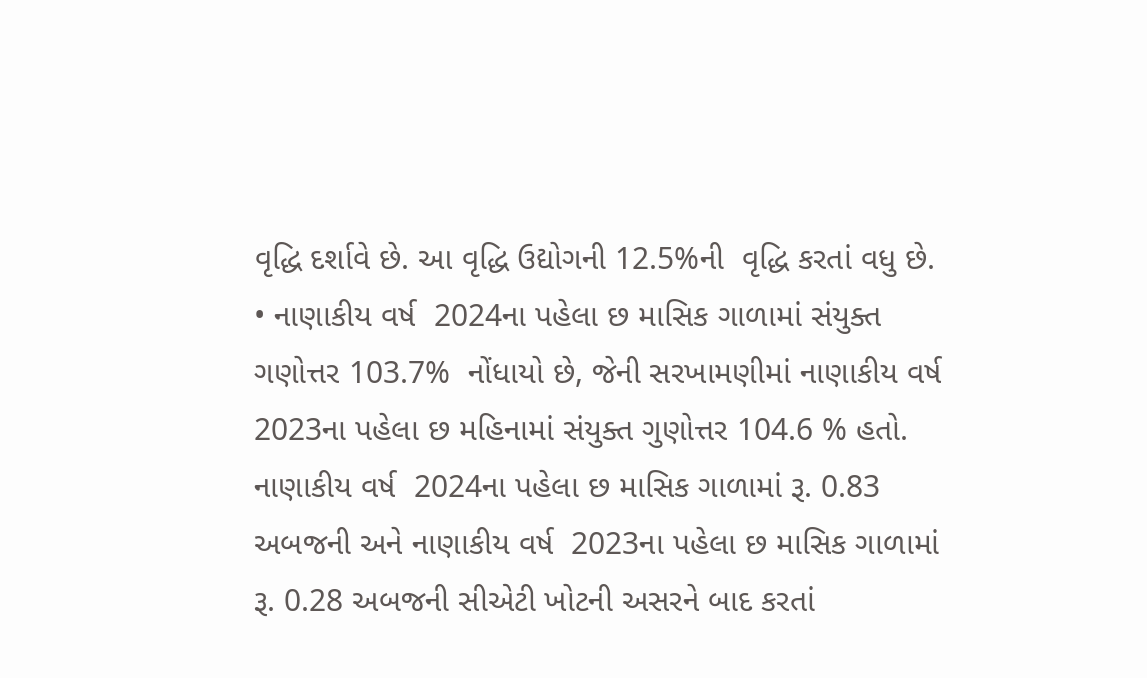વૃદ્ધિ દર્શાવે છે. આ વૃદ્ધિ ઉદ્યોગની 12.5%ની  વૃદ્ધિ કરતાં વધુ છે. • નાણાકીય વર્ષ  2024ના પહેલા છ માસિક ગાળામાં સંયુક્ત ગણોત્તર 103.7%  નોંધાયો છે, જેની સરખામણીમાં નાણાકીય વર્ષ 2023ના પહેલા છ મહિનામાં સંયુક્ત ગુણોત્તર 104.6 % હતો. નાણાકીય વર્ષ  2024ના પહેલા છ માસિક ગાળામાં રૂ. 0.83 અબજની અને નાણાકીય વર્ષ  2023ના પહેલા છ માસિક ગાળામાં રૂ. 0.28 અબજની સીએટી ખોટની અસરને બાદ કરતાં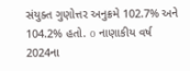સંયુક્ત ગુણોત્તર અનુક્રમે 102.7% અને 104.2% હતો. o નાણાકીય વર્ષ 2024ના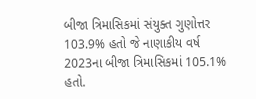બીજા ત્રિમાસિકમાં સંયુક્ત ગુણોત્તર 103.9% હતો જે નાણાકીય વર્ષ 2023ના બીજા ત્રિમાસિકમાં 105.1% હતો.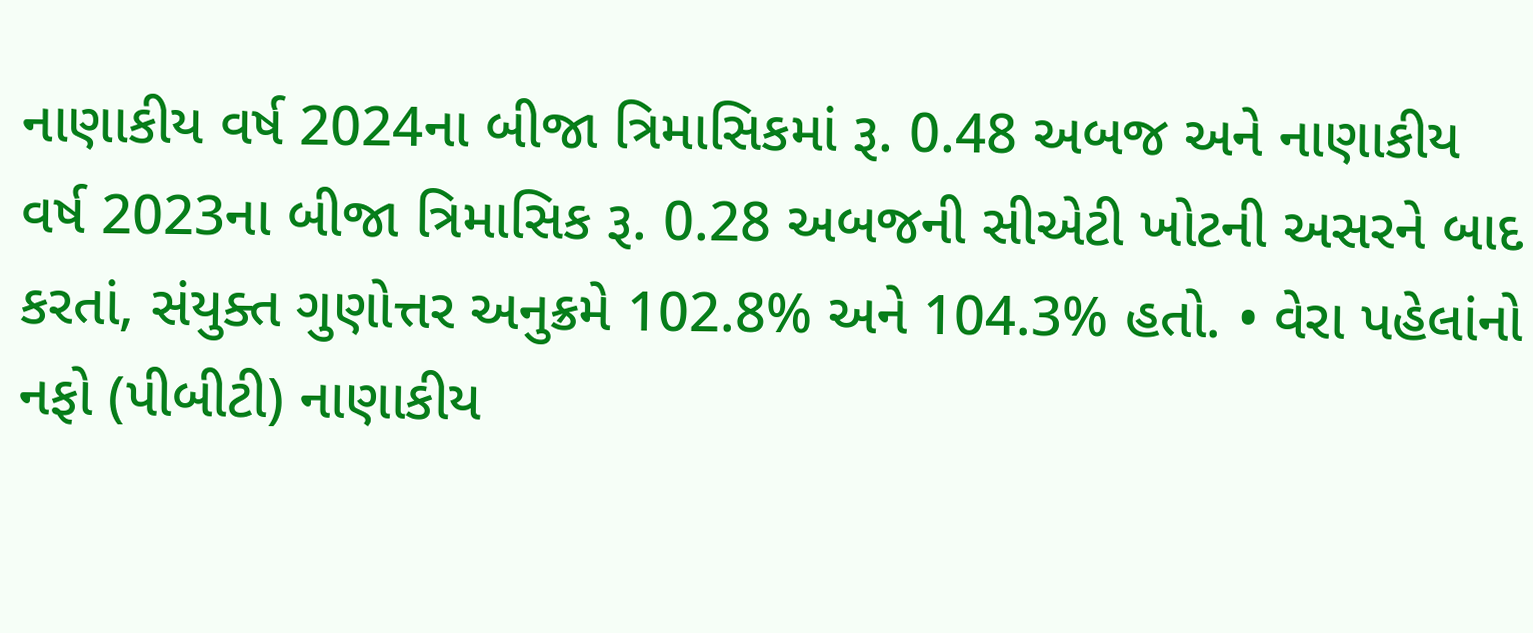નાણાકીય વર્ષ 2024ના બીજા ત્રિમાસિકમાં રૂ. 0.48 અબજ અને નાણાકીય વર્ષ 2023ના બીજા ત્રિમાસિક રૂ. 0.28 અબજની સીએટી ખોટની અસરને બાદ કરતાં, સંયુક્ત ગુણોત્તર અનુક્રમે 102.8% અને 104.3% હતો. • વેરા પહેલાંનો નફો (પીબીટી) નાણાકીય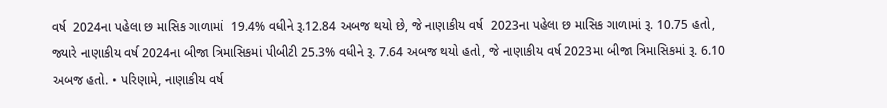વર્ષ  2024ના પહેલા છ માસિક ગાળામાં  19.4% વધીને રૂ.12.84 અબજ થયો છે, જે નાણાકીય વર્ષ  2023ના પહેલા છ માસિક ગાળામાં રૂ. 10.75 હતો, જ્યારે નાણાકીય વર્ષ 2024ના બીજા ત્રિમાસિકમાં પીબીટી 25.3% વધીને રૂ. 7.64 અબજ થયો હતો, જે નાણાકીય વર્ષ 2023મા બીજા ત્રિમાસિકમાં રૂ. 6.10 અબજ હતો. • પરિણામે, નાણાકીય વર્ષ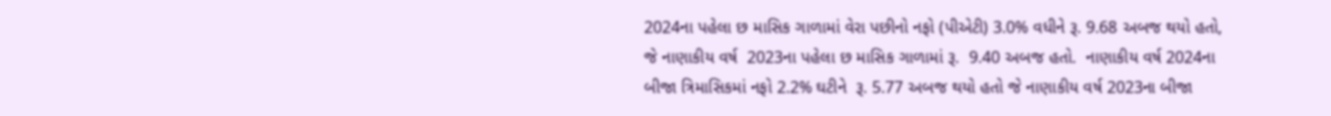2024ના પહેલા છ માસિક ગાળામાં વેરા પછીનો નફો (પીએટી) 3.0% વધીને રૂ. 9.68 અબજ થયો હતો, જે નાણાકીય વર્ષ  2023ના પહેલા છ માસિક ગાળામાં રૂ.  9.40 અબજ હતો.  નાણાકીય વર્ષ 2024ના બીજા ત્રિમાસિકમાં નફો 2.2% ઘટીને  રૂ. 5.77 અબજ થયો હતો જે નાણાકીય વર્ષ 2023ના બીજા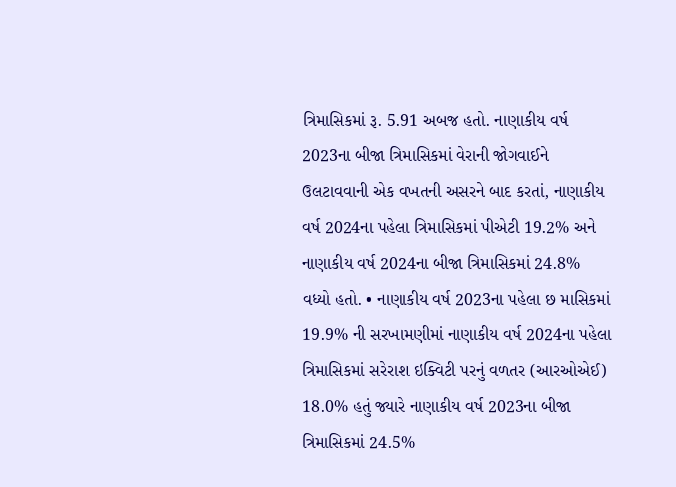ત્રિમાસિકમાં રૂ. 5.91 અબજ હતો. નાણાકીય વર્ષ 2023ના બીજા ત્રિમાસિકમાં વેરાની જોગવાઈને ઉલટાવવાની એક વખતની અસરને બાદ કરતાં, નાણાકીય વર્ષ 2024ના પહેલા ત્રિમાસિકમાં પીએટી 19.2% અને નાણાકીય વર્ષ 2024ના બીજા ત્રિમાસિકમાં 24.8% વધ્યો હતો. • નાણાકીય વર્ષ 2023ના પહેલા છ માસિકમાં 19.9% ની સરખામણીમાં નાણાકીય વર્ષ 2024ના પહેલા ત્રિમાસિકમાં સરેરાશ ઇક્વિટી પરનું વળતર (આરઓએઈ) 18.0% હતું જ્યારે નાણાકીય વર્ષ 2023ના બીજા ત્રિમાસિકમાં 24.5%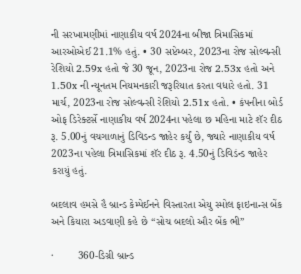ની સરખામણીમાં નાણાકીય વર્ષ 2024ના બીજા ત્રિમાસિકમાં આરઓએઈ 21.1% હતું. • 30 સપ્ટેમ્બર, 2023ના રોજ સોલ્વન્સી રેશિયો 2.59x હતો જે 30 જૂન, 2023ના રોજ 2.53x હતો અને 1.50x ની ન્યૂનતમ નિયમનકારી જરૂરિયાત કરતા વધારે હતો. 31 માર્ચ, 2023ના રોજ સોલ્વન્સી રેશિયો 2.51x હતો. • કંપનીના બોર્ડ ઓફ ડિરેક્ટર્સે નાણાકીય વર્ષ 2024ના પહેલા છ મહિના માટે શૅર દીઠ રૂ. 5.00નું વચગાળાનું ડિવિડન્ડ જાહેર કર્યું છે, જ્યારે નાણાકીય વર્ષ 2023ના પહેલા ત્રિમાસિકમાં શૅર દીઠ રૂ. 4.50નું ડિવિડંન્ડ જાહેર કરાયું હતું.

બદલાવ હમસે હૈ બ્રાન્ડ કેમ્પેઈનને વિસ્તારતા એયુ સ્મોલ ફાઇનાન્સ બેંક અને કિયારા અડવાણી કહે છે “સોચ બદલો ઔર બેંક ભી”

·        360-ડિગ્રી બ્રાન્ડ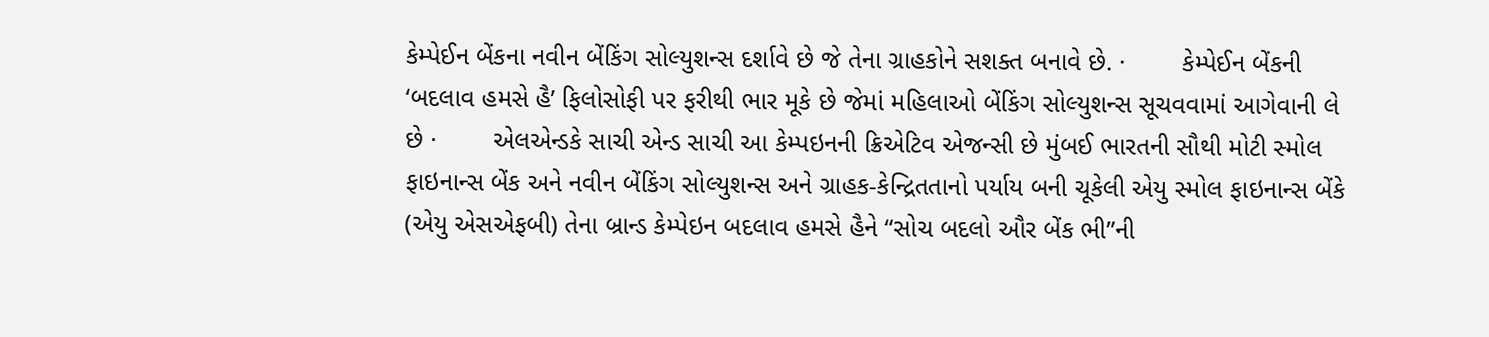કેમ્પેઈન બેંકના નવીન બેંકિંગ સોલ્યુશન્સ દર્શાવે છે જે તેના ગ્રાહકોને સશક્ત બનાવે છે. ·        કેમ્પેઈન બેંકની ‘બદલાવ હમસે હૈ’ ફિલોસોફી પર ફરીથી ભાર મૂકે છે જેમાં મહિલાઓ બેંકિંગ સોલ્યુશન્સ સૂચવવામાં આગેવાની લે છે ·        એલએન્ડકે સાચી એન્ડ સાચી આ કેમ્પઇનની ક્રિએટિવ એજન્સી છે મુંબઈ ભારતની સૌથી મોટી સ્મોલ ફાઇનાન્સ બેંક અને નવીન બેંકિંગ સોલ્યુશન્સ અને ગ્રાહક-કેન્દ્રિતતાનો પર્યાય બની ચૂકેલી એયુ સ્મોલ ફાઇનાન્સ બેંકે (એયુ એસએફબી) તેના બ્રાન્ડ કેમ્પેઇન બદલાવ હમસે હૈને “સોચ બદલો ઔર બેંક ભી”ની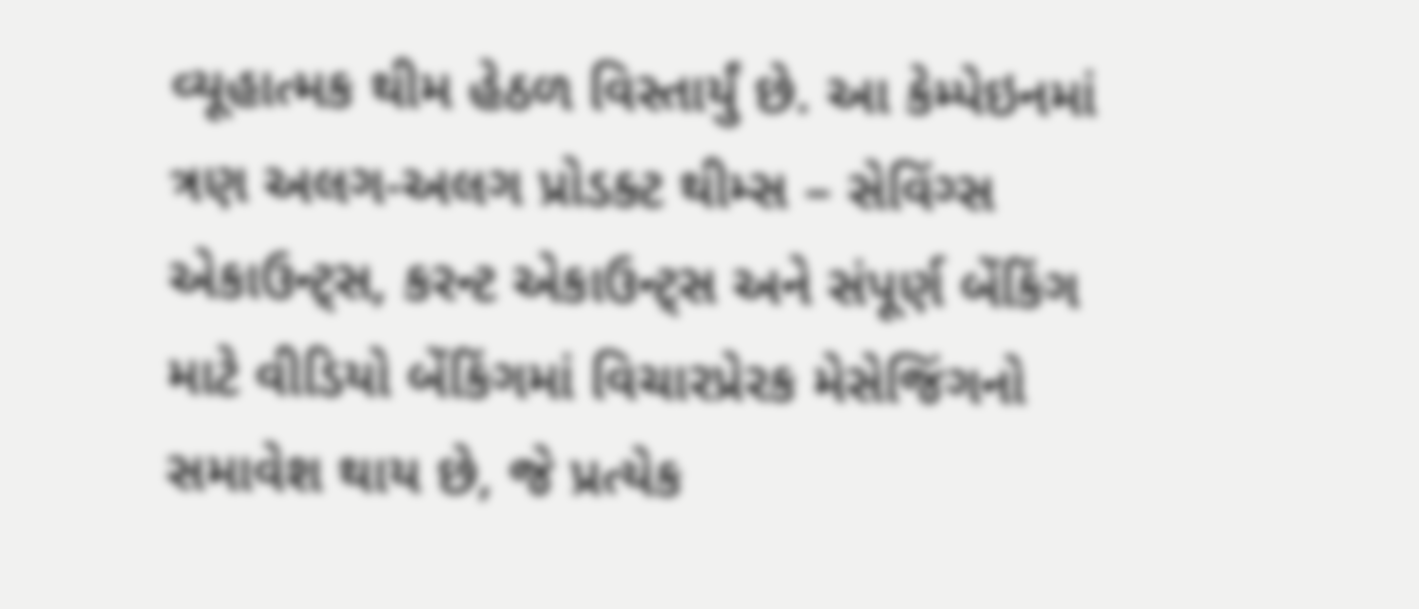વ્યૂહાત્મક થીમ હેઠળ વિસ્તાર્યું છે. આ કેમ્પેઇનમાં ત્રણ અલગ-અલગ પ્રોડક્ટ થીમ્સ – સેવિંગ્સ એકાઉન્ટ્સ, કરન્ટ એકાઉન્ટ્સ અને સંપૂર્ણ બેંકિંગ માટે વીડિયો બેંકિંગમાં વિચારપ્રેરક મેસેજિંગનો સમાવેશ થાય છે, જે પ્રત્યેક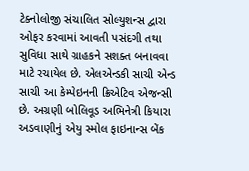ટેક્નોલોજી સંચાલિત સોલ્યુશન્સ દ્વારા ઓફર કરવામાં આવતી પસંદગી તથા સુવિધા સાથે ગ્રાહકને સશક્ત બનાવવા માટે રચાયેલ છે. એલએન્ડકી સાચી એન્ડ સાચી આ કેમ્પેઇનની ક્રિએટિવ એજન્સી છે. અગ્રણી બોલિવૂડ અભિનેત્રી કિયારા અડવાણીનું એયુ સ્મોલ ફાઇનાન્સ બેંક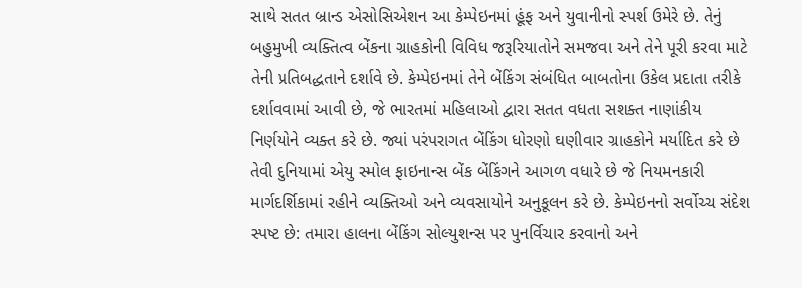સાથે સતત બ્રાન્ડ એસોસિએશન આ કેમ્પેઇનમાં હૂંફ અને યુવાનીનો સ્પર્શ ઉમેરે છે. તેનું બહુમુખી વ્યક્તિત્વ બેંકના ગ્રાહકોની વિવિધ જરૂરિયાતોને સમજવા અને તેને પૂરી કરવા માટે તેની પ્રતિબદ્ધતાને દર્શાવે છે. કેમ્પેઇનમાં તેને બેંકિંગ સંબંધિત બાબતોના ઉકેલ પ્રદાતા તરીકે દર્શાવવામાં આવી છે, જે ભારતમાં મહિલાઓ દ્વારા સતત વધતા સશક્ત નાણાંકીય નિર્ણયોને વ્યક્ત કરે છે. જ્યાં પરંપરાગત બેંકિંગ ધોરણો ઘણીવાર ગ્રાહકોને મર્યાદિત કરે છે તેવી દુનિયામાં એયુ સ્મોલ ફાઇનાન્સ બેંક બેંકિંગને આગળ વધારે છે જે નિયમનકારી માર્ગદર્શિકામાં રહીને વ્યક્તિઓ અને વ્યવસાયોને અનુકૂલન કરે છે. કેમ્પેઇનનો સર્વોચ્ચ સંદેશ સ્પષ્ટ છે: તમારા હાલના બેંકિંગ સોલ્યુશન્સ પર પુનર્વિચાર કરવાનો અને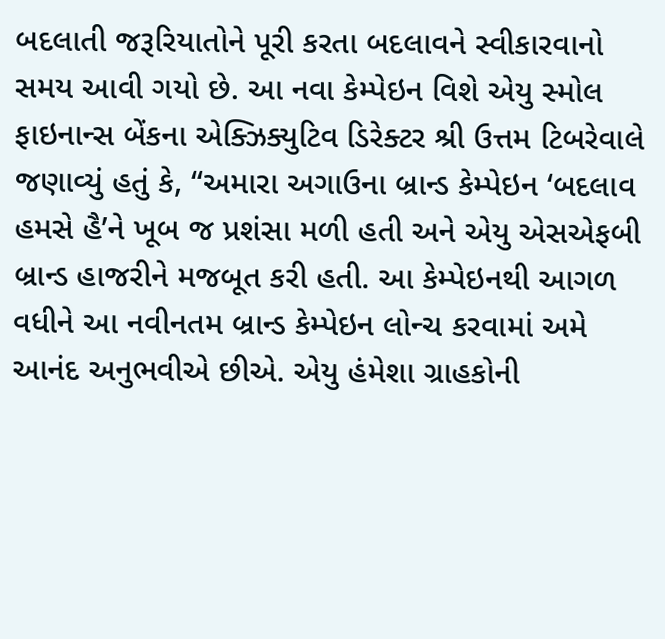બદલાતી જરૂરિયાતોને પૂરી કરતા બદલાવને સ્વીકારવાનો સમય આવી ગયો છે. આ નવા કેમ્પેઇન વિશે એયુ સ્મોલ ફાઇનાન્સ બેંકના એક્ઝિક્યુટિવ ડિરેક્ટર શ્રી ઉત્તમ ટિબરેવાલે જણાવ્યું હતું કે, “અમારા અગાઉના બ્રાન્ડ કેમ્પેઇન ‘બદલાવ હમસે હૈ’ને ખૂબ જ પ્રશંસા મળી હતી અને એયુ એસએફબી બ્રાન્ડ હાજરીને મજબૂત કરી હતી. આ કેમ્પેઇનથી આગળ વધીને આ નવીનતમ બ્રાન્ડ કેમ્પેઇન લોન્ચ કરવામાં અમે આનંદ અનુભવીએ છીએ. એયુ હંમેશા ગ્રાહકોની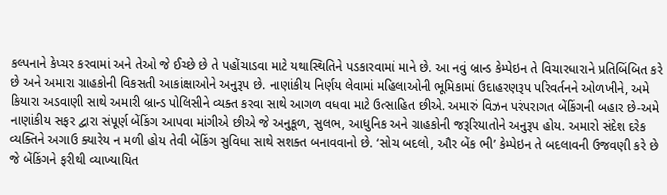કલ્પનાને કેપ્ચર કરવામાં અને તેઓ જે ઈચ્છે છે તે પહોંચાડવા માટે યથાસ્થિતિને પડકારવામાં માને છે. આ નવું બ્રાન્ડ કેમ્પેઇન તે વિચારધારાને પ્રતિબિંબિત કરે છે અને અમારા ગ્રાહકોની વિકસતી આકાંક્ષાઓને અનુરૂપ છે. નાણાંકીય નિર્ણય લેવામાં મહિલાઓની ભૂમિકામાં ઉદાહરણરૂપ પરિવર્તનને ઓળખીને, અમે કિયારા અડવાણી સાથે અમારી બ્રાન્ડ પોલિસીને વ્યક્ત કરવા સાથે આગળ વધવા માટે ઉત્સાહિત છીએ. અમારું વિઝન પરંપરાગત બેંકિંગની બહાર છે-અમે નાણાંકીય સફર દ્વારા સંપૂર્ણ બેંકિંગ આપવા માંગીએ છીએ જે અનુકૂળ, સુલભ, આધુનિક અને ગ્રાહકોની જરૂરિયાતોને અનુરૂપ હોય. અમારો સંદેશ દરેક વ્યક્તિને અગાઉ ક્યારેય ન મળી હોય તેવી બેંકિંગ સુવિધા સાથે સશક્ત બનાવવાનો છે. ‘સોચ બદલો, ઔર બેંક ભી’ કેમ્પેઇન તે બદલાવની ઉજવણી કરે છે જે બેંકિંગને ફરીથી વ્યાખ્યાયિત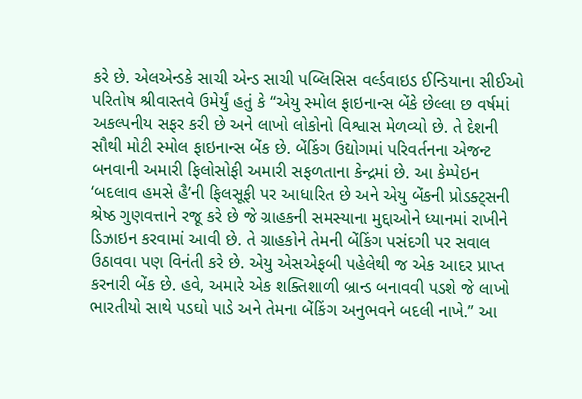કરે છે. એલએન્ડકે સાચી એન્ડ સાચી પબ્લિસિસ વર્લ્ડવાઇડ ઈન્ડિયાના સીઈઓ પરિતોષ શ્રીવાસ્તવે ઉમેર્યું હતું કે “એયુ સ્મોલ ફાઇનાન્સ બેંકે છેલ્લા છ વર્ષમાં અકલ્પનીય સફર કરી છે અને લાખો લોકોનો વિશ્વાસ મેળવ્યો છે. તે દેશની સૌથી મોટી સ્મોલ ફાઇનાન્સ બેંક છે. બેંકિંગ ઉદ્યોગમાં પરિવર્તનના એજન્ટ બનવાની અમારી ફિલોસોફી અમારી સફળતાના કેન્દ્રમાં છે. આ કેમ્પેઇન ‘બદલાવ હમસે હૈ’ની ફિલસૂફી પર આધારિત છે અને એયુ બેંકની પ્રોડક્ટ્સની શ્રેષ્ઠ ગુણવત્તાને રજૂ કરે છે જે ગ્રાહકની સમસ્યાના મુદ્દાઓને ધ્યાનમાં રાખીને ડિઝાઇન કરવામાં આવી છે. તે ગ્રાહકોને તેમની બેંકિંગ પસંદગી પર સવાલ ઉઠાવવા પણ વિનંતી કરે છે. એયુ એસએફબી પહેલેથી જ એક આદર પ્રાપ્ત કરનારી બેંક છે. હવે, અમારે એક શક્તિશાળી બ્રાન્ડ બનાવવી પડશે જે લાખો ભારતીયો સાથે પડઘો પાડે અને તેમના બેંકિંગ અનુભવને બદલી નાખે.” આ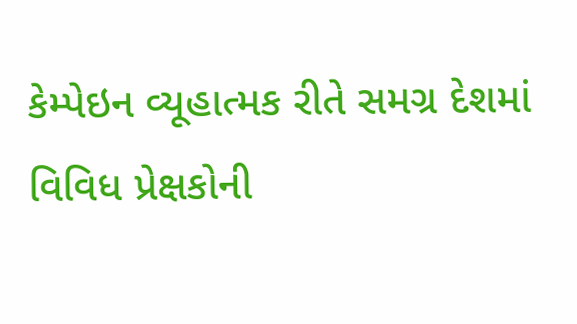કેમ્પેઇન વ્યૂહાત્મક રીતે સમગ્ર દેશમાં વિવિધ પ્રેક્ષકોની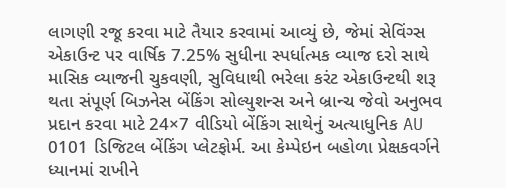લાગણી રજૂ કરવા માટે તૈયાર કરવામાં આવ્યું છે, જેમાં સેવિંગ્સ એકાઉન્ટ પર વાર્ષિક 7.25% સુધીના સ્પર્ધાત્મક વ્યાજ દરો સાથે માસિક વ્યાજની ચુકવણી, સુવિધાથી ભરેલા કરંટ એકાઉન્ટથી શરૂ થતા સંપૂર્ણ બિઝનેસ બેંકિંગ સોલ્યુશન્સ અને બ્રાન્ચ જેવો અનુભવ પ્રદાન કરવા માટે 24×7 વીડિયો બેંકિંગ સાથેનું અત્યાધુનિક AU 0101 ડિજિટલ બેંકિંગ પ્લેટફોર્મ. આ કેમ્પેઇન બહોળા પ્રેક્ષકવર્ગને ધ્યાનમાં રાખીને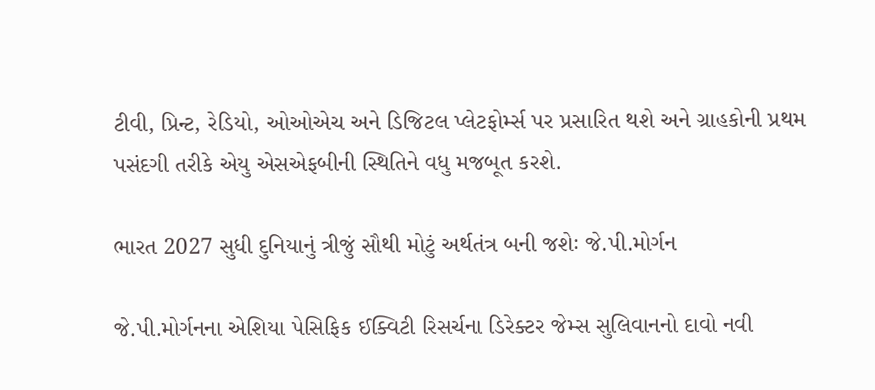ટીવી, પ્રિન્ટ, રેડિયો, ઓઓએચ અને ડિજિટલ પ્લેટફોર્મ્સ પર પ્રસારિત થશે અને ગ્રાહકોની પ્રથમ પસંદગી તરીકે એયુ એસએફબીની સ્થિતિને વધુ મજબૂત કરશે.

ભારત 2027 સુધી દુનિયાનું ત્રીજું સૌથી મોટું અર્થતંત્ર બની જશેઃ જે.પી.મોર્ગન

જે.પી.મોર્ગનના એશિયા પેસિફિક ઈક્વિટી રિસર્ચના ડિરેક્ટર જેમ્સ સુલિવાનનો દાવો નવી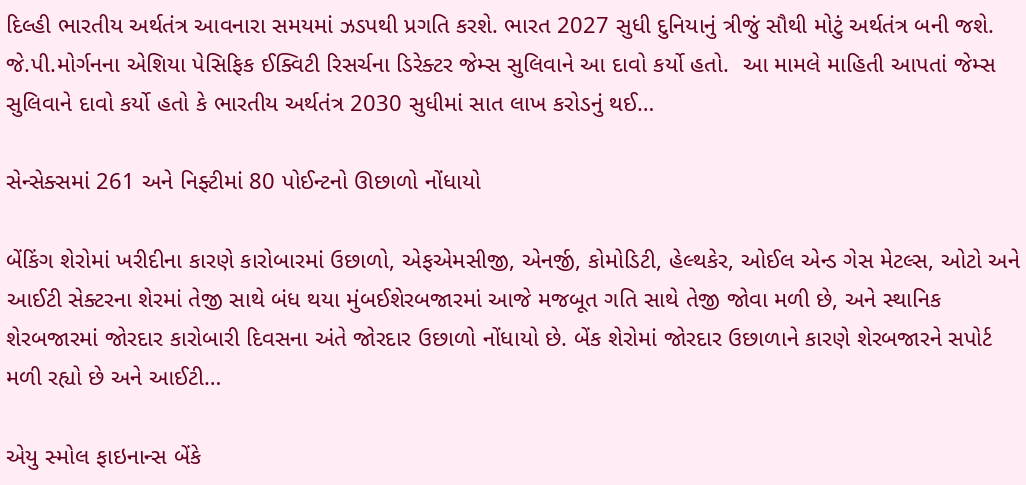દિલ્હી ભારતીય અર્થતંત્ર આવનારા સમયમાં ઝડપથી પ્રગતિ કરશે. ભારત 2027 સુધી દુનિયાનું ત્રીજું સૌથી મોટું અર્થતંત્ર બની જશે. જે.પી.મોર્ગનના એશિયા પેસિફિક ઈક્વિટી રિસર્ચના ડિરેક્ટર જેમ્સ સુલિવાને આ દાવો કર્યો હતો.  આ મામલે માહિતી આપતાં જેમ્સ સુલિવાને દાવો કર્યો હતો કે ભારતીય અર્થતંત્ર 2030 સુધીમાં સાત લાખ કરોડનું થઈ…

સેન્સેક્સમાં 261 અને નિફ્ટીમાં 80 પોઈન્ટનો ઊછાળો નોંધાયો

બેંકિંગ શેરોમાં ખરીદીના કારણે કારોબારમાં ઉછાળો, એફએમસીજી, એનર્જી, કોમોડિટી, હેલ્થકેર, ઓઈલ એન્ડ ગેસ મેટલ્સ, ઓટો અને આઈટી સેક્ટરના શેરમાં તેજી સાથે બંધ થયા મુંબઈશેરબજારમાં આજે મજબૂત ગતિ સાથે તેજી જોવા મળી છે, અને સ્થાનિક શેરબજારમાં જોરદાર કારોબારી દિવસના અંતે જોરદાર ઉછાળો નોંધાયો છે. બેંક શેરોમાં જોરદાર ઉછાળાને કારણે શેરબજારને સપોર્ટ મળી રહ્યો છે અને આઈટી…

એયુ સ્મોલ ફાઇનાન્સ બેંકે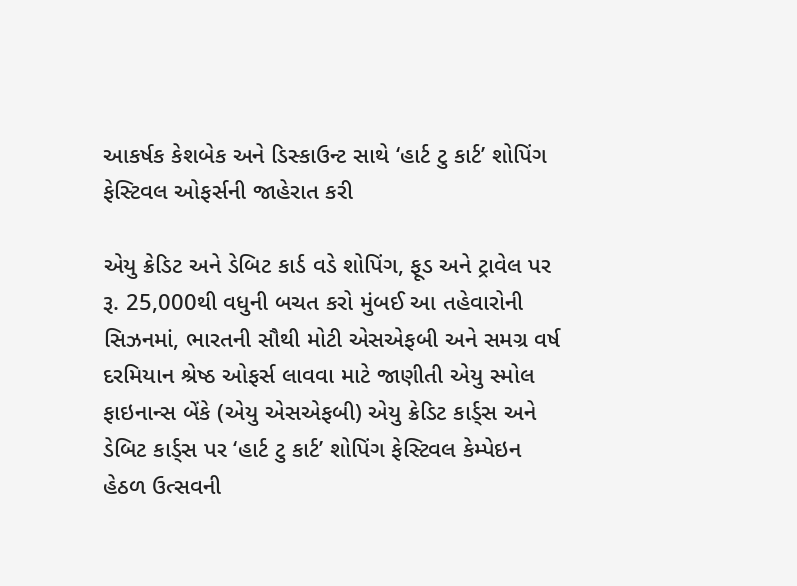આકર્ષક કેશબેક અને ડિસ્કાઉન્ટ સાથે ‘હાર્ટ ટુ કાર્ટ’ શોપિંગ ફેસ્ટિવલ ઓફર્સની જાહેરાત કરી

એયુ ક્રેડિટ અને ડેબિટ કાર્ડ વડે શોપિંગ, ફૂડ અને ટ્રાવેલ પર રૂ. 25,000થી વધુની બચત કરો મુંબઈ આ તહેવારોની સિઝનમાં, ભારતની સૌથી મોટી એસએફબી અને સમગ્ર વર્ષ દરમિયાન શ્રેષ્ઠ ઓફર્સ લાવવા માટે જાણીતી એયુ સ્મોલ ફાઇનાન્સ બેંકે (એયુ એસએફબી) એયુ ક્રેડિટ કાર્ડ્સ અને ડેબિટ કાર્ડ્સ પર ‘હાર્ટ ટુ કાર્ટ’ શોપિંગ ફેસ્ટિવલ કેમ્પેઇન હેઠળ ઉત્સવની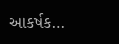આકર્ષક…